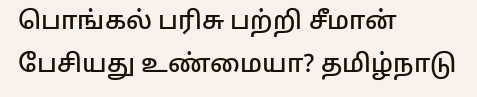பொங்கல் பரிசு பற்றி சீமான் பேசியது உண்மையா? தமிழ்நாடு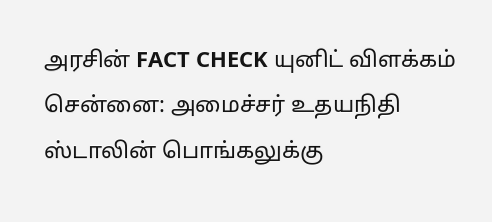அரசின் FACT CHECK யுனிட் விளக்கம்
சென்னை: அமைச்சர் உதயநிதி ஸ்டாலின் பொங்கலுக்கு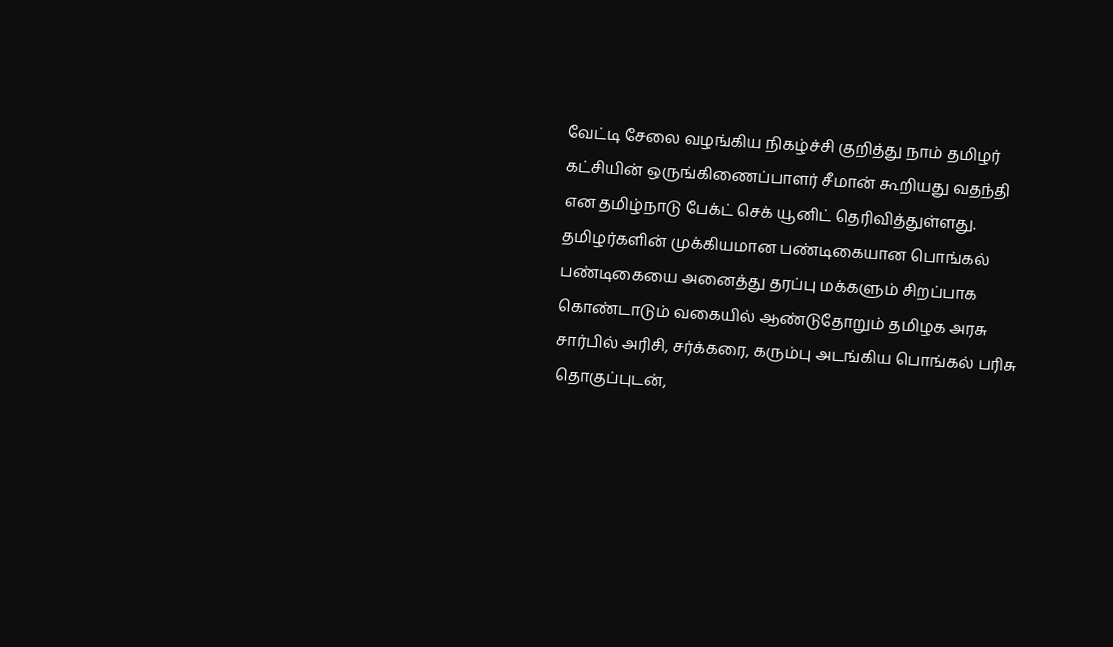வேட்டி சேலை வழங்கிய நிகழ்ச்சி குறித்து நாம் தமிழர் கட்சியின் ஒருங்கிணைப்பாளர் சீமான் கூறியது வதந்தி என தமிழ்நாடு பேக்ட் செக் யூனிட் தெரிவித்துள்ளது.
தமிழர்களின் முக்கியமான பண்டிகையான பொங்கல் பண்டிகையை அனைத்து தரப்பு மக்களும் சிறப்பாக கொண்டாடும் வகையில் ஆண்டுதோறும் தமிழக அரசு சார்பில் அரிசி, சர்க்கரை, கரும்பு அடங்கிய பொங்கல் பரிசு தொகுப்புடன்,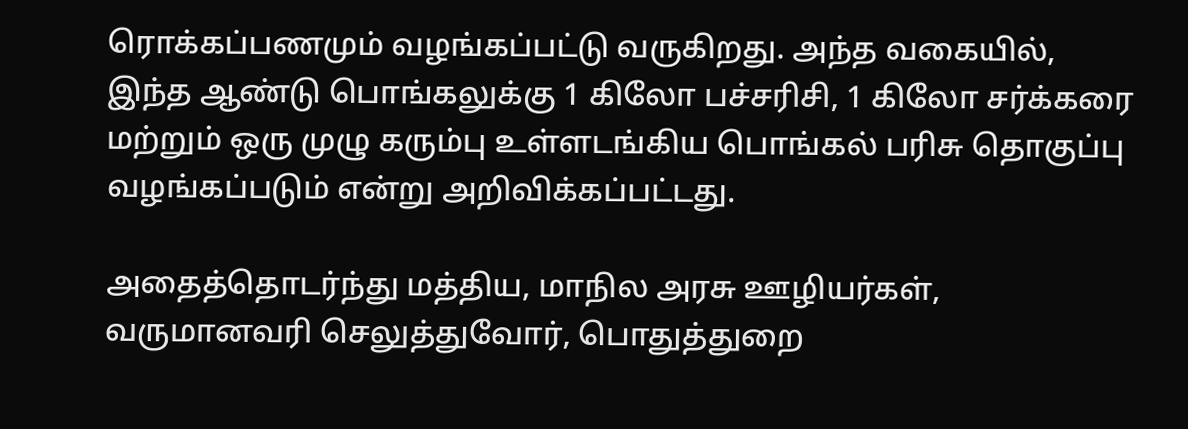ரொக்கப்பணமும் வழங்கப்பட்டு வருகிறது. அந்த வகையில், இந்த ஆண்டு பொங்கலுக்கு 1 கிலோ பச்சரிசி, 1 கிலோ சர்க்கரை மற்றும் ஒரு முழு கரும்பு உள்ளடங்கிய பொங்கல் பரிசு தொகுப்பு வழங்கப்படும் என்று அறிவிக்கப்பட்டது.

அதைத்தொடர்ந்து மத்திய, மாநில அரசு ஊழியர்கள், வருமானவரி செலுத்துவோர், பொதுத்துறை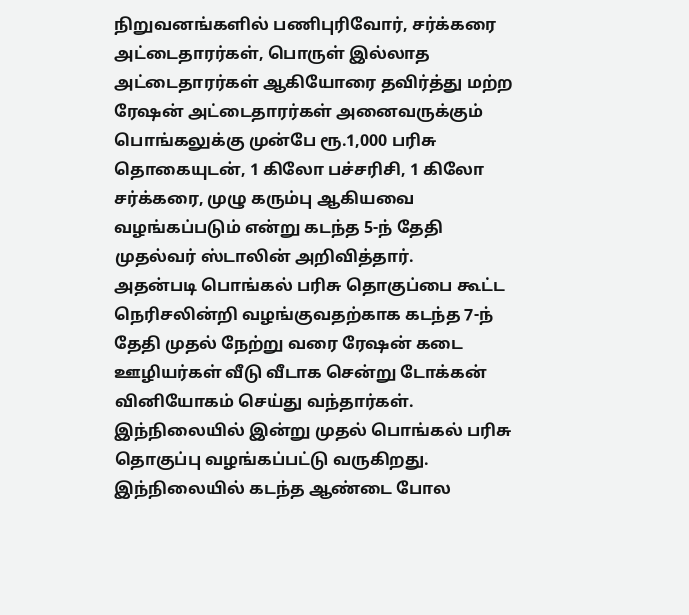நிறுவனங்களில் பணிபுரிவோர், சர்க்கரை அட்டைதாரர்கள், பொருள் இல்லாத அட்டைதாரர்கள் ஆகியோரை தவிர்த்து மற்ற ரேஷன் அட்டைதாரர்கள் அனைவருக்கும் பொங்கலுக்கு முன்பே ரூ.1,000 பரிசு தொகையுடன், 1 கிலோ பச்சரிசி, 1 கிலோ சர்க்கரை, முழு கரும்பு ஆகியவை வழங்கப்படும் என்று கடந்த 5-ந் தேதி முதல்வர் ஸ்டாலின் அறிவித்தார்.
அதன்படி பொங்கல் பரிசு தொகுப்பை கூட்ட நெரிசலின்றி வழங்குவதற்காக கடந்த 7-ந் தேதி முதல் நேற்று வரை ரேஷன் கடை ஊழியர்கள் வீடு வீடாக சென்று டோக்கன் வினியோகம் செய்து வந்தார்கள். இந்நிலையில் இன்று முதல் பொங்கல் பரிசு தொகுப்பு வழங்கப்பட்டு வருகிறது. இந்நிலையில் கடந்த ஆண்டை போல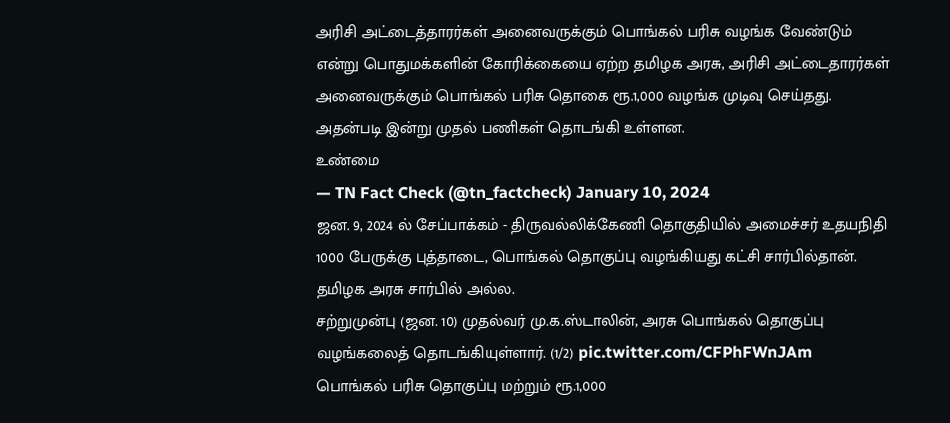அரிசி அட்டைத்தாரர்கள் அனைவருக்கும் பொங்கல் பரிசு வழங்க வேண்டும் என்று பொதுமக்களின் கோரிக்கையை ஏற்ற தமிழக அரசு, அரிசி அட்டைதாரர்கள் அனைவருக்கும் பொங்கல் பரிசு தொகை ரூ.1,000 வழங்க முடிவு செய்தது. அதன்படி இன்று முதல் பணிகள் தொடங்கி உள்ளன.
உண்மை
— TN Fact Check (@tn_factcheck) January 10, 2024
ஜன. 9, 2024 ல் சேப்பாக்கம் - திருவல்லிக்கேணி தொகுதியில் அமைச்சர் உதயநிதி 1000 பேருக்கு புத்தாடை, பொங்கல் தொகுப்பு வழங்கியது கட்சி சார்பில்தான். தமிழக அரசு சார்பில் அல்ல.
சற்றுமுன்பு (ஜன. 10) முதல்வர் மு.க.ஸ்டாலின், அரசு பொங்கல் தொகுப்பு வழங்கலைத் தொடங்கியுள்ளார். (1/2) pic.twitter.com/CFPhFWnJAm
பொங்கல் பரிசு தொகுப்பு மற்றும் ரூ.1,000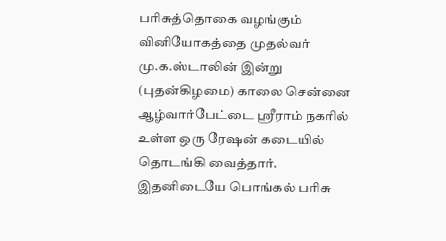பரிசுத்தொகை வழங்கும் வினியோகத்தை முதல்வர் மு.க.ஸ்டாலின் இன்று (புதன்கிழமை) காலை சென்னை ஆழ்வார்பேட்டை ஸ்ரீராம் நகரில் உள்ள ஒரு ரேஷன் கடையில் தொடங்கி வைத்தார்.
இதனிடையே பொங்கல் பரிசு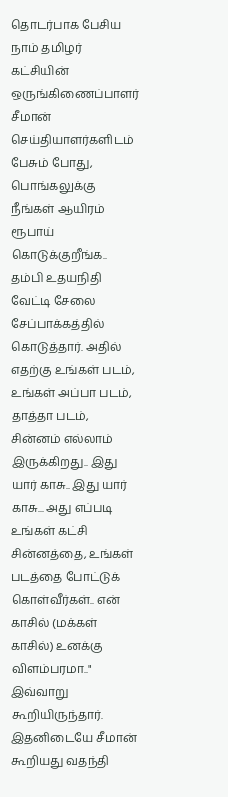தொடர்பாக பேசிய நாம் தமிழர் கட்சியின் ஒருங்கிணைப்பாளர் சீமான் செய்தியாளர்களிடம் பேசும் போது, பொங்கலுக்கு நீங்கள் ஆயிரம் ரூபாய் கொடுக்குறீங்க.. தம்பி உதயநிதி வேட்டி சேலை சேப்பாக்கத்தில் கொடுத்தார். அதில் எதற்கு உங்கள் படம், உங்கள் அப்பா படம், தாத்தா படம், சின்னம் எல்லாம் இருக்கிறது.. இது யார் காசு.. இது யார் காசு... அது எப்படி உங்கள் கட்சி சின்னத்தை, உங்கள் படத்தை போட்டுக் கொள்வீர்கள்.. என் காசில் (மக்கள் காசில்) உனக்கு விளம்பரமா.." இவ்வாறு கூறியிருந்தார்.
இதனிடையே சீமான் கூறியது வதந்தி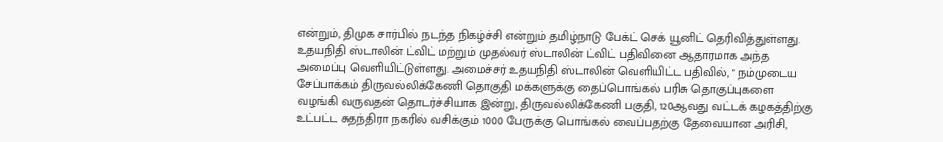என்றும், திமுக சார்பில் நடந்த நிகழ்ச்சி என்றும் தமிழ்நாடு பேக்ட் செக் யூனிட் தெரிவித்துள்ளது. உதயநிதி ஸ்டாலின் ட்விட் மற்றும் முதல்வர் ஸ்டாலின் ட்விட் பதிவினை ஆதாரமாக அந்த அமைப்பு வெளியிட்டுள்ளது. அமைச்சர் உதயநிதி ஸ்டாலின் வெளியிட்ட பதிவில், " நம்முடைய சேப்பாக்கம் திருவல்லிக்கேணி தொகுதி மக்களுக்கு தைப்பொங்கல் பரிசு தொகுப்புகளை வழங்கி வருவதன் தொடர்ச்சியாக இன்று, திருவல்லிக்கேணி பகுதி, 120ஆவது வட்டக் கழகத்திற்கு உட்பட்ட சுதந்திரா நகரில் வசிக்கும் 1000 பேருக்கு பொங்கல் வைப்பதற்கு தேவையான அரிசி,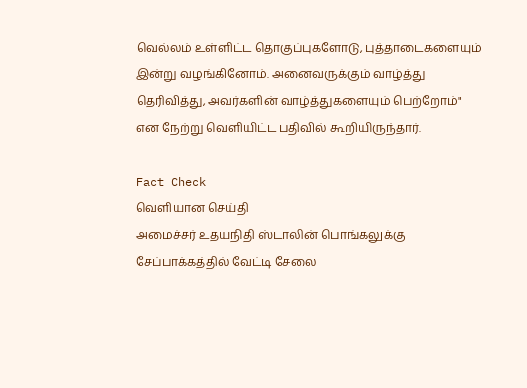வெல்லம் உள்ளிட்ட தொகுப்புகளோடு, புத்தாடைகளையும் இன்று வழங்கினோம். அனைவருக்கும் வாழ்த்து தெரிவித்து, அவர்களின் வாழ்த்துகளையும் பெற்றோம்" என நேற்று வெளியிட்ட பதிவில் கூறியிருந்தார்.

Fact Check
வெளியான செய்தி
அமைச்சர் உதயநிதி ஸ்டாலின் பொங்கலுக்கு சேப்பாக்கத்தில் வேட்டி சேலை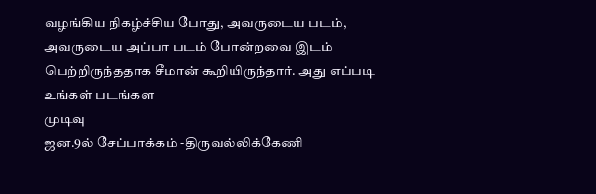வழங்கிய நிகழ்ச்சிய போது, அவருடைய படம், அவருடைய அப்பா படம் போன்றவை இடம் பெற்றிருந்ததாக சீமான் கூறியிருந்தார். அது எப்படி உங்கள் படங்கள
முடிவு
ஜன.9ல் சேப்பாக்கம் -திருவல்லிக்கேணி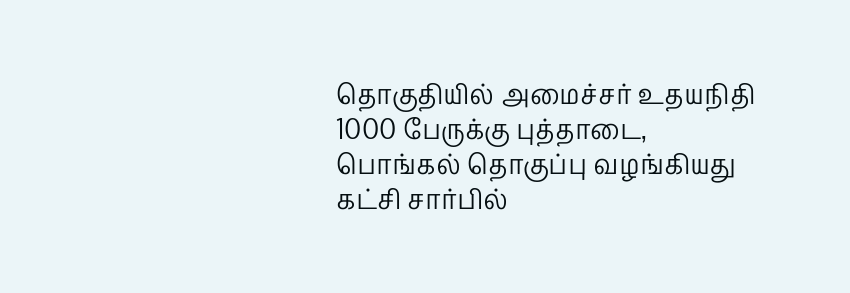தொகுதியில் அமைச்சர் உதயநிதி 1000 பேருக்கு புத்தாடை, பொங்கல் தொகுப்பு வழங்கியது கட்சி சார்பில்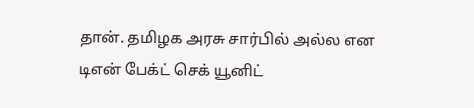தான். தமிழக அரசு சார்பில் அல்ல என டிஎன் பேக்ட் செக் யூனிட்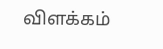விளக்கம்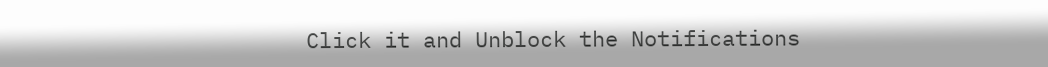Click it and Unblock the Notifications